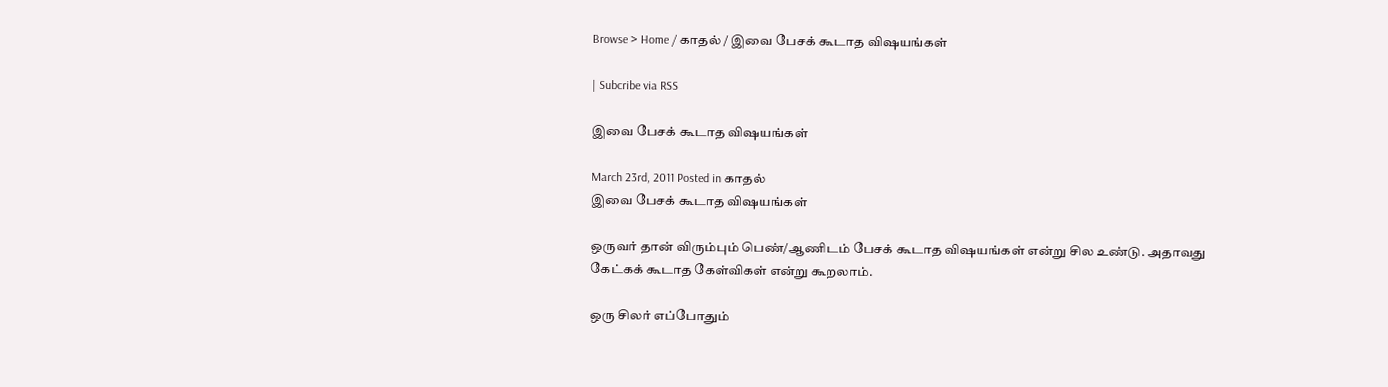Browse > Home / காதல் / இவை பேசக் கூடாத விஷயங்கள்

| Subcribe via RSS

இவை பேசக் கூடாத விஷயங்கள்

March 23rd, 2011 Posted in காதல்
இவை பேசக் கூடாத விஷயங்கள்

ஒருவர் தான் விரும்பும் பெண்/ஆணிடம் பேசக் கூடாத விஷயங்கள் என்று சில உண்டு. அதாவது கேட்கக் கூடாத கேள்விகள் என்று கூறலாம்.

ஒரு சிலர் எப்போதும்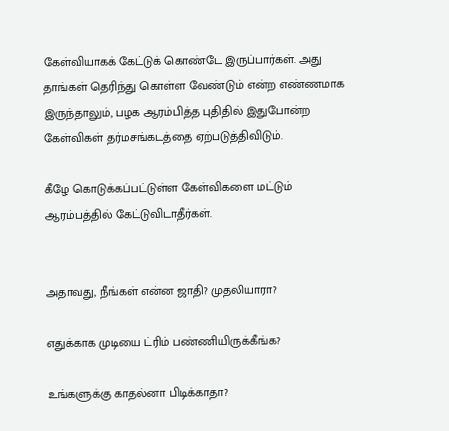கேள்வியாகக் கேட்டுக் கொண்டே இருப்பார்கள். அது தாங்கள் தெரிந்து கொள்ள வேண்டும் என்ற எண்ணமாக இருந்தாலும், பழக ஆரம்பித்த புதிதில் இதுபோன்ற கேள்விகள் தர்மசங்கடத்தை ஏற்படுத்திவிடும்.

கீழே கொடுக்கப்பட்டுள்ள கேள்விகளை மட்டும் ஆரம்பத்தில் கேட்டுவிடாதீர்கள்.


அதாவது, நீங்கள் என்ன ஜாதி? முதலியாரா?

எதுக்காக முடியை ட்ரிம் பண்ணியிருக்கீங்க?

உங்களுக்கு காதல்னா பிடிக்காதா?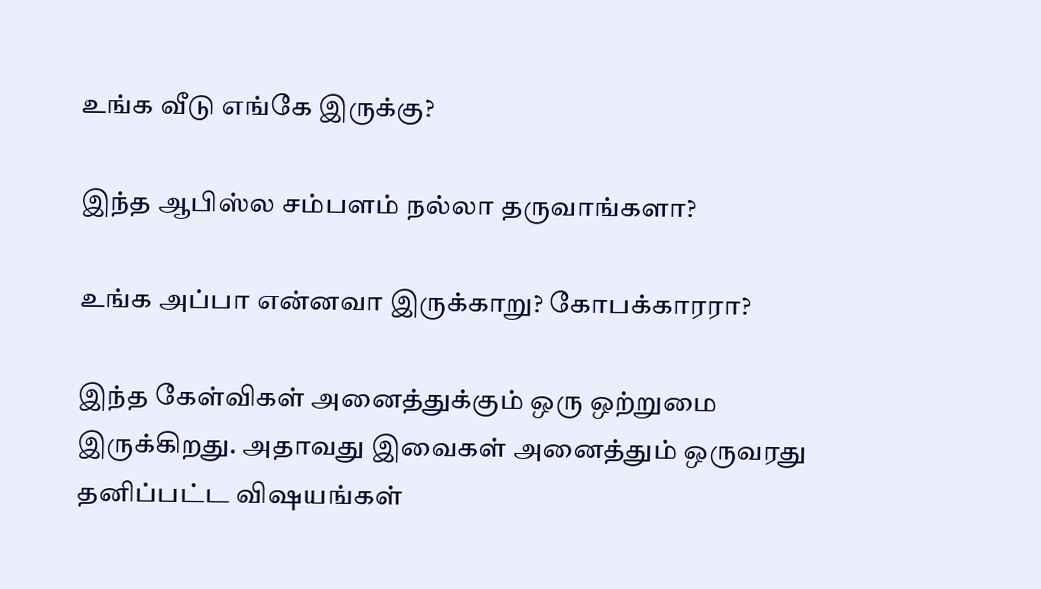உங்க வீடு எங்கே இருக்கு?

இந்த ஆபிஸ்ல சம்பளம் நல்லா தருவாங்களா?

உங்க அப்பா என்னவா இருக்காறு? கோபக்காரரா?

இந்த கேள்விகள் அனைத்துக்கும் ஒரு ஒற்றுமை இருக்கிறது. அதாவது இவைகள் அனைத்தும் ஒருவரது தனிப்பட்ட விஷயங்கள்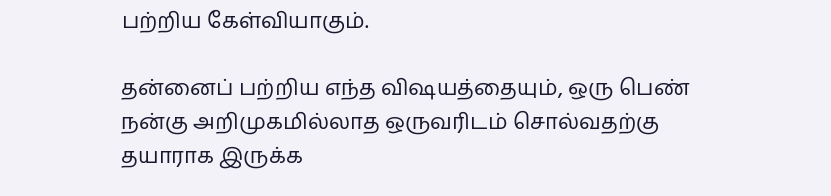பற்றிய கேள்வியாகும்.

தன்னைப் பற்றிய எந்த விஷயத்தையும், ஒரு பெண் நன்கு அறிமுகமில்லாத ஒருவரிடம் சொல்வதற்கு தயாராக இருக்க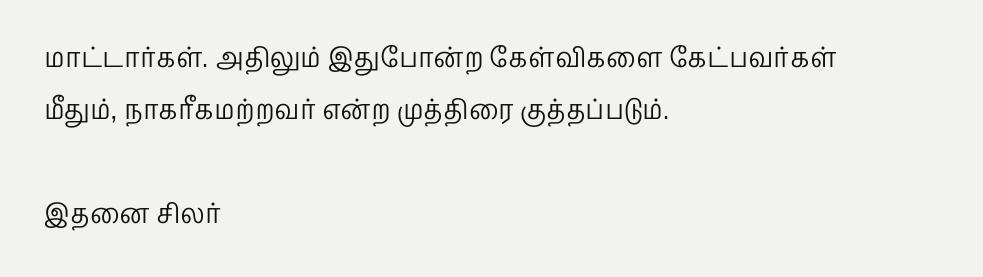மாட்டார்கள். அதிலும் இதுபோன்ற கேள்விகளை கேட்பவர்கள் மீதும், நாகரீகமற்றவர் என்ற முத்திரை குத்தப்படும்.

இதனை சிலர்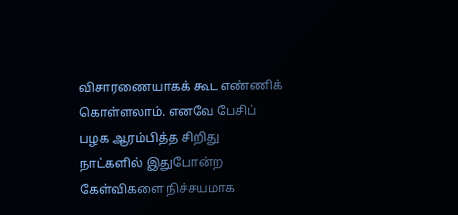விசாரணையாகக் கூட எண்ணிக் கொள்ளலாம். எனவே பேசிப் பழக ஆரம்பித்த சிறிது நாட்களில் இதுபோன்ற கேள்விகளை நிச்சயமாக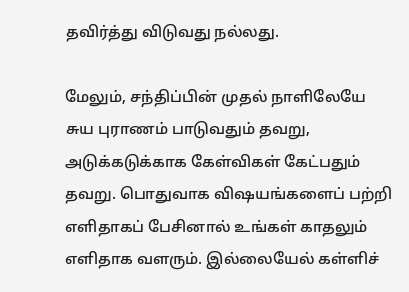தவிர்த்து விடுவது நல்லது.

மேலும், சந்திப்பின் முதல் நாளிலேயே சுய புராணம் பாடுவதும் தவறு, அடுக்கடுக்காக கேள்விகள் கேட்பதும் தவறு. பொதுவாக விஷயங்களைப் பற்றி எளிதாகப் பேசினால் உங்கள் காதலும் எளிதாக வளரும். இல்லையேல் கள்ளிச்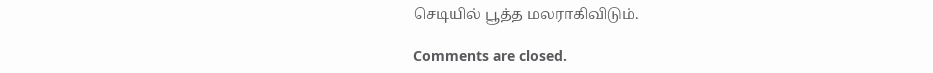செடியில் பூத்த மலராகிவிடும்.

Comments are closed.